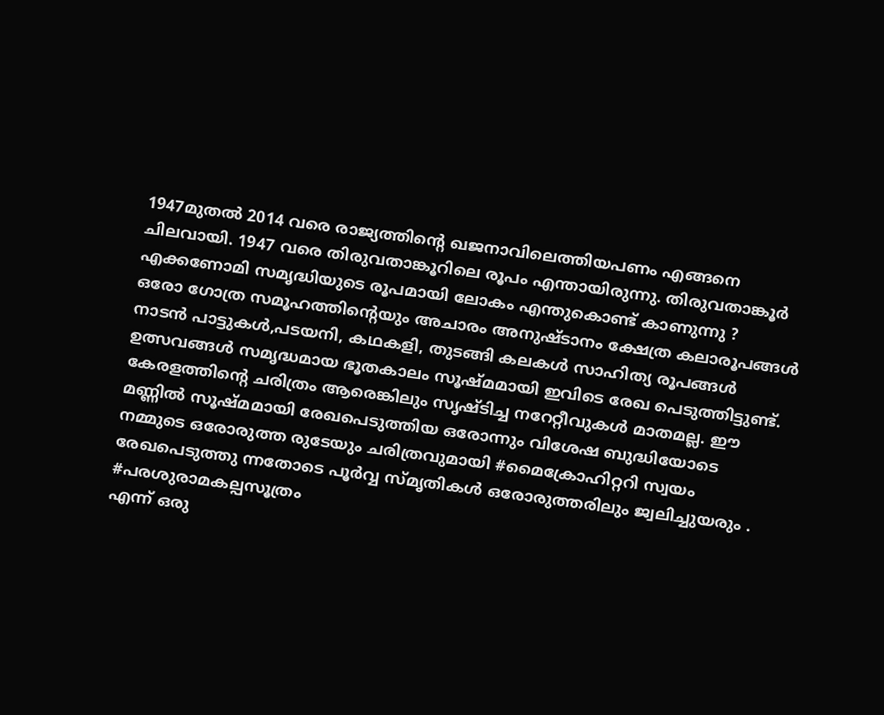1947മുതൽ 2014 വരെ രാജ്യത്തിന്റെ ഖജനാവിലെത്തിയപണം എങ്ങനെ ചിലവായി. 1947 വരെ തിരുവതാങ്കൂറിലെ രൂപം എന്തായിരുന്നു. തിരുവതാങ്കൂർ എക്കണോമി സമൃദ്ധിയുടെ രൂപമായി ലോകം എന്തുകൊണ്ട് കാണുന്നു ?
ഒരോ ഗോത്ര സമൂഹത്തിന്റെയും അചാരം അനുഷ്ടാനം ക്ഷേത്ര കലാരൂപങ്ങൾ നാടൻ പാട്ടുകൾ,പടയനി, കഥകളി, തുടങ്ങി കലകൾ സാഹിത്യ രൂപങ്ങൾ ഉത്സവങ്ങൾ സമൃദ്ധമായ ഭൂതകാലം സൂഷ്മമായി ഇവിടെ രേഖ പെടുത്തിട്ടുണ്ട്. കേരളത്തിന്റെ ചരിത്രം ആരെങ്കിലും സൃഷ്ടിച്ച നറേറ്റീവുകൾ മാതമല്ല. ഈ മണ്ണിൽ സൂഷ്മമായി രേഖപെടുത്തിയ ഒരോന്നും വിശേഷ ബുദ്ധിയോടെ നമ്മുടെ ഒരോരുത്ത രുടേയും ചരിത്രവുമായി #മൈക്രോഹിറ്ററി സ്വയം രേഖപെടുത്തു ന്നതോടെ പൂർവ്വ സ്മൃതികൾ ഒരോരുത്തരിലും ജ്വലിച്ചുയരും . #പരശുരാമകല്പസൂത്രം
എന്ന് ഒരു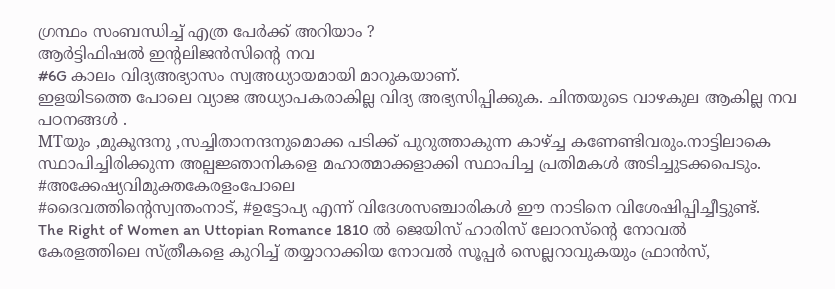ഗ്രന്ഥം സംബന്ധിച്ച് എത്ര പേർക്ക് അറിയാം ?
ആർട്ടിഫിഷൽ ഇന്റലിജൻസിന്റെ നവ
#6G കാലം വിദ്യഅഭ്യാസം സ്വഅധ്യായമായി മാറുകയാണ്.
ഇളയിടത്തെ പോലെ വ്യാജ അധ്യാപകരാകില്ല വിദ്യ അഭ്യസിപ്പിക്കുക. ചിന്തയുടെ വാഴകുല ആകില്ല നവ പഠനങ്ങൾ .
MTയും ,മുകുന്ദനു ,സച്ചിതാനന്ദനുമൊക്ക പടിക്ക് പുറുത്താകുന്ന കാഴ്ച്ച കണേണ്ടിവരും.നാട്ടിലാകെ സ്ഥാപിച്ചിരിക്കുന്ന അല്പജ്ഞാനികളെ മഹാത്മാക്കളാക്കി സ്ഥാപിച്ച പ്രതിമകൾ അടിച്ചുടക്കപെടും. #അക്കേഷ്യവിമുക്തകേരളംപോലെ
#ദൈവത്തിന്റെസ്വന്തംനാട്, #ഉട്ടോപ്യ എന്ന് വിദേശസഞ്ചാരികൾ ഈ നാടിനെ വിശേഷിപ്പിച്ചീട്ടുണ്ട്.
The Right of Women an Uttopian Romance 1810 ൽ ജെയിസ് ഹാരിസ് ലോറസ്ന്റെ നോവൽ കേരളത്തിലെ സ്ത്രീകളെ കുറിച്ച് തയ്യാറാക്കിയ നോവൽ സൂപ്പർ സെല്ലറാവുകയും ഫ്രാൻസ്,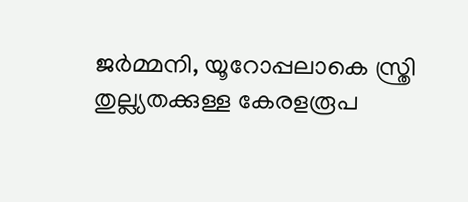ജർമ്മനി, യൂറോപ്പലാകെ സ്ത്രി തുല്ല്യതക്കുള്ള കേരളരൂപ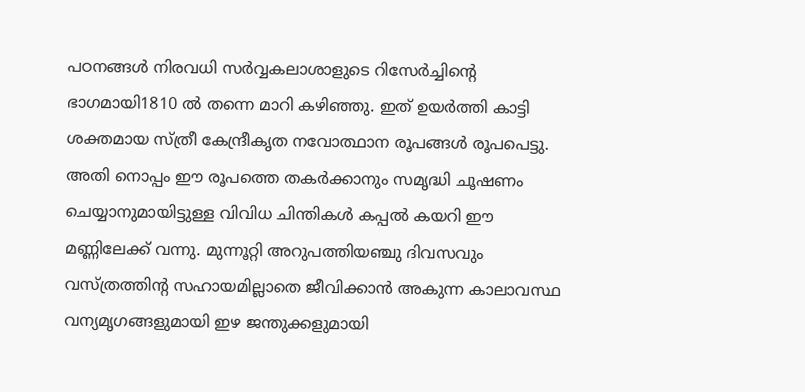പഠനങ്ങൾ നിരവധി സർവ്വകലാശാളുടെ റിസേർച്ചിന്റെ ഭാഗമായി1810 ൽ തന്നെ മാറി കഴിഞ്ഞു. ഇത് ഉയർത്തി കാട്ടി ശക്തമായ സ്ത്രീ കേന്ദ്രീകൃത നവോത്ഥാന രൂപങ്ങൾ രൂപപെട്ടു. അതി നൊപ്പം ഈ രൂപത്തെ തകർക്കാനും സമൃദ്ധി ചൂഷണം ചെയ്യാനുമായിട്ടുള്ള വിവിധ ചിന്തികൾ കപ്പൽ കയറി ഈ മണ്ണിലേക്ക് വന്നു. മുന്നൂറ്റി അറുപത്തിയഞ്ചു ദിവസവും വസ്ത്രത്തിന്റ സഹായമില്ലാതെ ജീവിക്കാൻ അകുന്ന കാലാവസ്ഥ വന്യമൃഗങ്ങളുമായി ഇഴ ജന്തുക്കളുമായി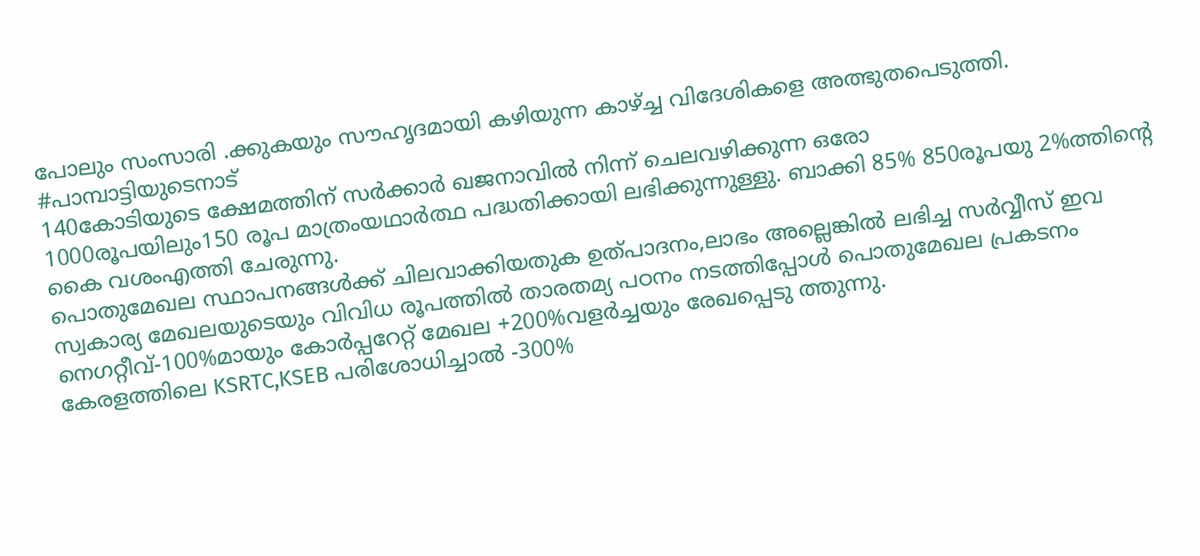പോലും സംസാരി .ക്കുകയും സൗഹൃദമായി കഴിയുന്ന കാഴ്ച്ച വിദേശികളെ അത്ഭുതപെടുത്തി. #പാമ്പാട്ടിയുടെനാട്
140കോടിയുടെ ക്ഷേമത്തിന് സർക്കാർ ഖജനാവിൽ നിന്ന് ചെലവഴിക്കുന്ന ഒരോ
1000രൂപയിലും150 രൂപ മാത്രംയഥാർത്ഥ പദ്ധതിക്കായി ലഭിക്കുന്നുള്ളു. ബാക്കി 85% 850രൂപയു 2%ത്തിന്റെ കൈ വശംഎത്തി ചേരുന്നു.
പൊതുമേഖല സ്ഥാപനങ്ങൾക്ക് ചിലവാക്കിയതുക ഉത്പാദനം,ലാഭം അല്ലെങ്കിൽ ലഭിച്ച സർവ്വീസ് ഇവ സ്വകാര്യ മേഖലയുടെയും വിവിധ രൂപത്തിൽ താരതമ്യ പഠനം നടത്തിപ്പോൾ പൊതുമേഖല പ്രകടനം നെഗറ്റീവ്-100%മായും കോർപ്പറേറ്റ് മേഖല +200%വളർച്ചയും രേഖപ്പെടു ത്തുന്നു.
കേരളത്തിലെ KSRTC,KSEB പരിശോധിച്ചാൽ -300%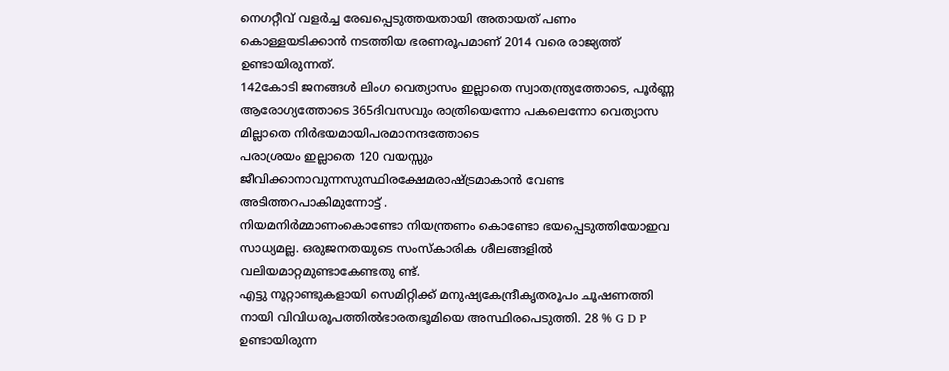നെഗറ്റീവ് വളർച്ച രേഖപ്പെടുത്തയതായി അതായത് പണം
കൊള്ളയടിക്കാൻ നടത്തിയ ഭരണരൂപമാണ് 2014 വരെ രാജ്യത്ത് ഉണ്ടായിരുന്നത്.
142കോടി ജനങ്ങൾ ലിംഗ വെത്യാസം ഇല്ലാതെ സ്വാതന്ത്ര്യത്തോടെ, പൂർണ്ണ ആരോഗ്യത്തോടെ 365ദിവസവും രാത്രിയെന്നോ പകലെന്നോ വെത്യാസ മില്ലാതെ നിർഭയമായിപരമാനന്ദത്തോടെ
പരാശ്രയം ഇല്ലാതെ 120 വയസ്സും ജീവിക്കാനാവുന്നസുസ്ഥിരക്ഷേമരാഷ്ട്രമാകാൻ വേണ്ട അടിത്തറപാകിമുന്നോട്ട് .
നിയമനിർമ്മാണംകൊണ്ടോ നിയന്ത്രണം കൊണ്ടോ ഭയപ്പെടുത്തിയോഇവ സാധ്യമല്ല. ഒരുജനതയുടെ സംസ്കാരിക ശീലങ്ങളിൽ വലിയമാറ്റമുണ്ടാകേണ്ടതു ണ്ട്.
എട്ടു നൂറ്റാണ്ടുകളായി സെമിറ്റിക്ക് മനുഷ്യകേന്ദ്രീകൃതരൂപം ചൂഷണത്തി നായി വിവിധരൂപത്തിൽഭാരതഭൂമിയെ അസ്ഥിരപെടുത്തി. 28 % G D P ഉണ്ടായിരുന്ന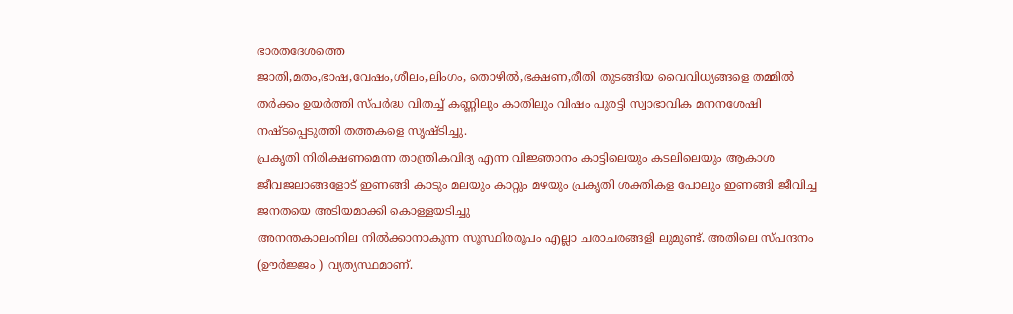ഭാരതദേശത്തെ
ജാതി,മതം,ഭാഷ,വേഷം,ശീലം,ലിംഗം, തൊഴിൽ,ഭക്ഷണ,രീതി തുടങ്ങിയ വൈവിധ്യങ്ങളെ തമ്മിൽ തർക്കം ഉയർത്തി സ്പർദ്ധ വിതച്ച് കണ്ണിലും കാതിലും വിഷം പുരട്ടി സ്വാഭാവിക മനനശേഷി നഷ്ടപ്പെടുത്തി തത്തകളെ സൃഷ്ടിച്ചു.
പ്രകൃതി നിരിക്ഷണമെന്ന താന്ത്രികവിദ്യ എന്ന വിജ്ഞാനം കാട്ടിലെയും കടലിലെയും ആകാശ ജീവജലാങ്ങളോട് ഇണങ്ങി കാടും മലയും കാറ്റും മഴയും പ്രകൃതി ശക്തികള പോലും ഇണങ്ങി ജീവിച്ച ജനതയെ അടിയമാക്കി കൊള്ളയടിച്ചു
അനന്തകാലംനില നിൽക്കാനാകുന്ന സൂസ്ഥിരരൂപം എല്ലാ ചരാചരങ്ങളി ലുമുണ്ട്. അതിലെ സ്പന്ദനം (ഊർജ്ജം ) വ്യത്യസ്ഥമാണ്.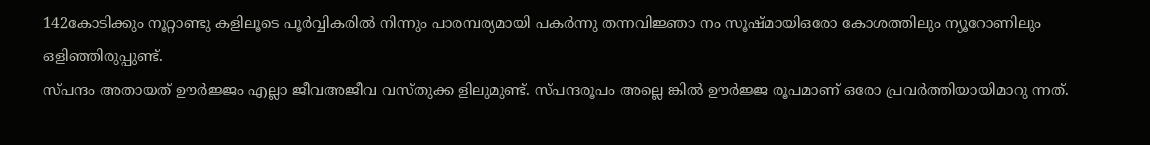142കോടിക്കും നൂറ്റാണ്ടു കളിലൂടെ പൂർവ്വികരിൽ നിന്നും പാരമ്പര്യമായി പകർന്നു തന്നവിജ്ഞാ നം സൂഷ്മായിഒരോ കോശത്തിലും ന്യൂറോണിലും ഒളിഞ്ഞിരുപ്പുണ്ട്.
സ്പന്ദം അതായത് ഊർജ്ജം എല്ലാ ജീവഅജീവ വസ്തുക്ക ളിലുമുണ്ട്. സ്പന്ദരൂപം അല്ലെ ങ്കിൽ ഊർജ്ജ രൂപമാണ് ഒരോ പ്രവർത്തിയായിമാറു ന്നത്.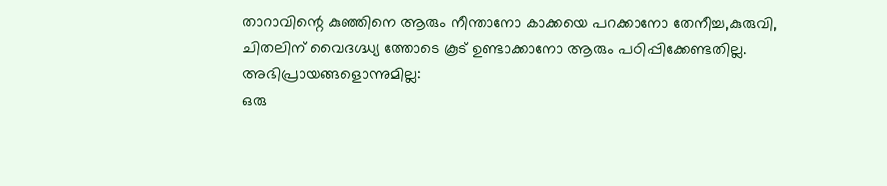താറാവിന്റെ കുഞ്ഞിനെ ആരും നീന്താനോ കാക്കയെ പറക്കാനോ തേനീച്ച,കുരുവി, ചിതലിന് വൈദഗ്ദ്ധ്യ ത്തോടെ കൂട് ഉണ്ടാക്കാനോ ആരും പഠിപ്പിക്കേണ്ടതില്ല.
അഭിപ്രായങ്ങളൊന്നുമില്ല:
ഒരു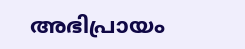അഭിപ്രായം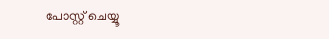പോസ്റ്റ് ചെയ്യൂ